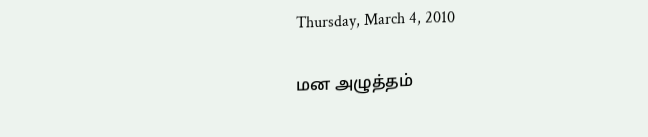Thursday, March 4, 2010

மன அழுத்தம்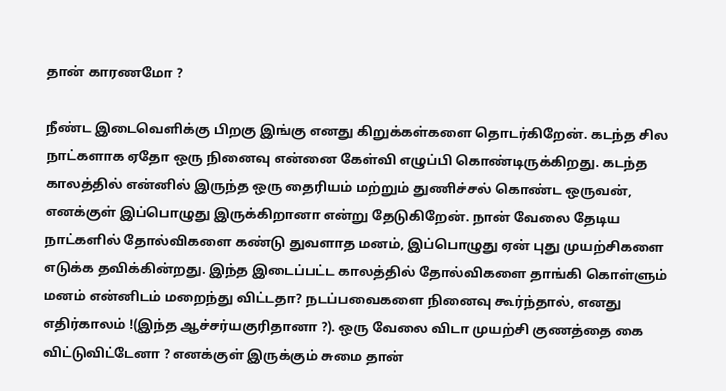தான் காரணமோ ?

நீண்ட இடைவெளிக்கு பிறகு இங்கு எனது கிறுக்கள்களை தொடர்கிறேன். கடந்த சில நாட்களாக ஏதோ ஒரு நினைவு என்னை கேள்வி எழுப்பி கொண்டிருக்கிறது. கடந்த காலத்தில் என்னில் இருந்த ஒரு தைரியம் மற்றும் துணிச்சல் கொண்ட ஒருவன், எனக்குள் இப்பொழுது இருக்கிறானா என்று தேடுகிறேன். நான் வேலை தேடிய நாட்களில் தோல்விகளை கண்டு துவளாத மனம், இப்பொழுது ஏன் புது முயற்சிகளை எடுக்க தவிக்கின்றது. இந்த இடைப்பட்ட காலத்தில் தோல்விகளை தாங்கி கொள்ளும் மனம் என்னிடம் மறைந்து விட்டதா? நடப்பவைகளை நினைவு கூர்ந்தால், எனது எதிர்காலம் !(இந்த ஆச்சர்யகுரிதானா ?). ஒரு வேலை விடா முயற்சி குணத்தை கை விட்டுவிட்டேனா ? எனக்குள் இருக்கும் சுமை தான்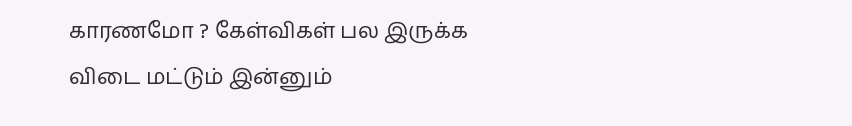காரணமோ ? கேள்விகள் பல இருக்க விடை மட்டும் இன்னும்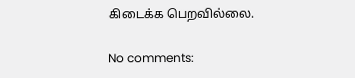கிடைக்க பெறவில்லை.

No comments: